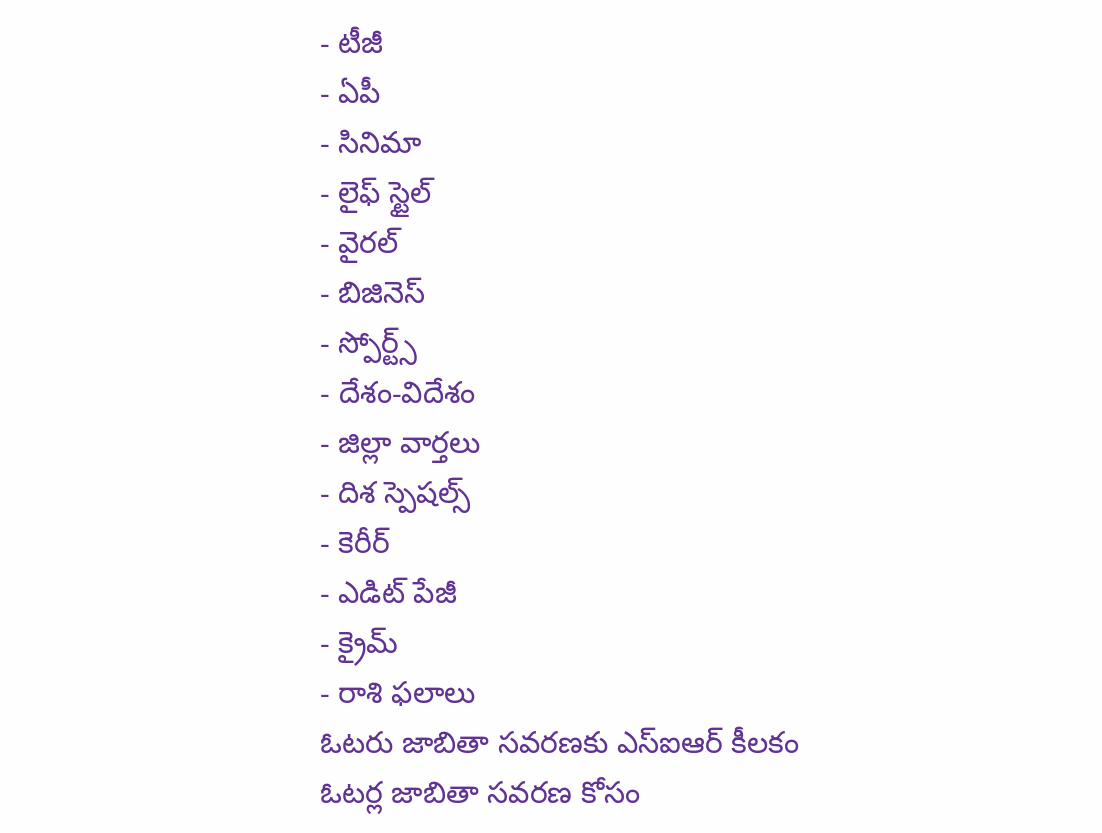- టీజీ
- ఏపీ
- సినిమా
- లైఫ్ స్టైల్
- వైరల్
- బిజినెస్
- స్పోర్ట్స్
- దేశం-విదేశం
- జిల్లా వార్తలు
- దిశ స్పెషల్స్
- కెరీర్
- ఎడిట్ పేజీ
- క్రైమ్
- రాశి ఫలాలు
ఓటరు జాబితా సవరణకు ఎస్ఐఆర్ కీలకం
ఓటర్ల జాబితా సవరణ కోసం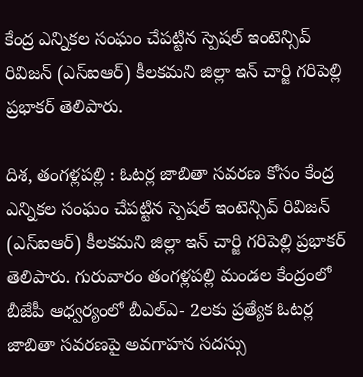కేంద్ర ఎన్నికల సంఘం చేపట్టిన స్పెషల్ ఇంటెన్సివ్ రివిజన్ (ఎస్ఐఆర్) కీలకమని జిల్లా ఇన్ చార్జి గరిపెల్లి ప్రభాకర్ తెలిపారు.

దిశ, తంగళ్లపల్లి : ఓటర్ల జాబితా సవరణ కోసం కేంద్ర ఎన్నికల సంఘం చేపట్టిన స్పెషల్ ఇంటెన్సివ్ రివిజన్ (ఎస్ఐఆర్) కీలకమని జిల్లా ఇన్ చార్జి గరిపెల్లి ప్రభాకర్ తెలిపారు. గురువారం తంగళ్లపల్లి మండల కేంద్రంలో బీజేపీ ఆధ్వర్యంలో బీఎల్ఎ- 2లకు ప్రత్యేక ఓటర్ల జాబితా సవరణపై అవగాహన సదస్సు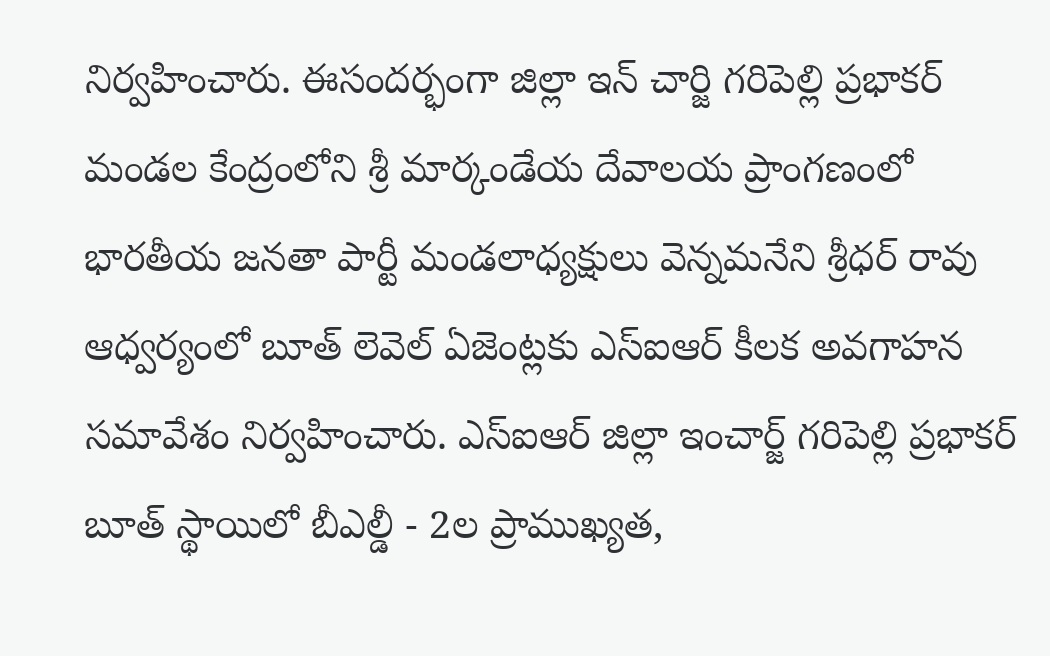నిర్వహించారు. ఈసందర్భంగా జిల్లా ఇన్ చార్జి గరిపెల్లి ప్రభాకర్ మండల కేంద్రంలోని శ్రీ మార్కండేయ దేవాలయ ప్రాంగణంలో భారతీయ జనతా పార్టీ మండలాధ్యక్షులు వెన్నమనేని శ్రీధర్ రావు ఆధ్వర్యంలో బూత్ లెవెల్ ఏజెంట్లకు ఎస్ఐఆర్ కీలక అవగాహన సమావేశం నిర్వహించారు. ఎస్ఐఆర్ జిల్లా ఇంచార్జ్ గరిపెల్లి ప్రభాకర్ బూత్ స్థాయిలో బీఎల్డీ - 2ల ప్రాముఖ్యత,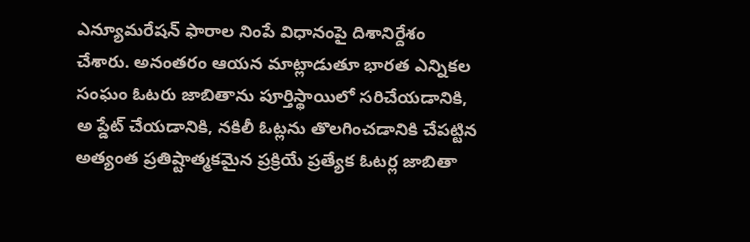ఎన్యూమరేషన్ ఫారాల నింపే విధానంపై దిశానిర్దేశం చేశారు. అనంతరం ఆయన మాట్లాడుతూ భారత ఎన్నికల సంఘం ఓటరు జాబితాను పూర్తిస్థాయిలో సరిచేయడానికి, అ ప్డేట్ చేయడానికి, నకిలీ ఓట్లను తొలగించడానికి చేపట్టిన అత్యంత ప్రతిష్టాత్మకమైన ప్రక్రియే ప్రత్యేక ఓటర్ల జాబితా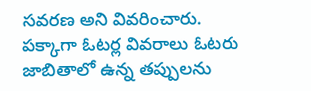సవరణ అని వివరించారు.
పక్కాగా ఓటర్ల వివరాలు ఓటరు జాబితాలో ఉన్న తప్పులను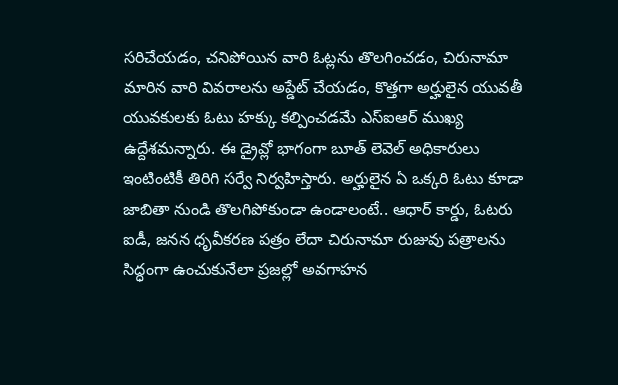సరిచేయడం, చనిపోయిన వారి ఓట్లను తొలగించడం, చిరునామా మారిన వారి వివరాలను అప్డేట్ చేయడం, కొత్తగా అర్హులైన యువతీ యువకులకు ఓటు హక్కు కల్పించడమే ఎస్ఐఆర్ ముఖ్య ఉద్దేశమన్నారు. ఈ డ్రైవ్లో భాగంగా బూత్ లెవెల్ అధికారులు ఇంటింటికీ తిరిగి సర్వే నిర్వహిస్తారు. అర్హులైన ఏ ఒక్కరి ఓటు కూడా జాబితా నుండి తొలగిపోకుండా ఉండాలంటే.. ఆధార్ కార్డు, ఓటరు ఐడీ, జనన ధృవీకరణ పత్రం లేదా చిరునామా రుజువు పత్రాలను సిద్ధంగా ఉంచుకునేలా ప్రజల్లో అవగాహన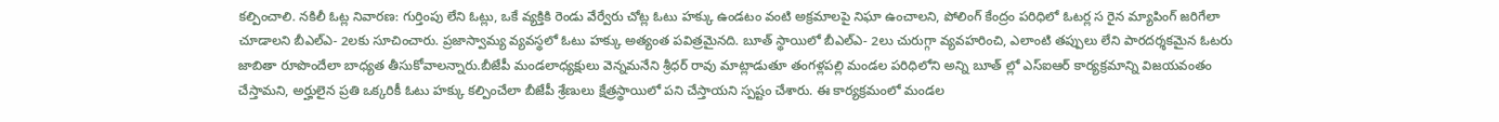కల్పించాలి. నకిలీ ఓట్ల నివారణ: గుర్తింపు లేని ఓట్లు, ఒకే వ్యక్తికి రెండు వేర్వేరు చోట్ల ఓటు హక్కు ఉండటం వంటి అక్రమాలపై నిఘా ఉంచాలని, పోలింగ్ కేంద్రం పరిధిలో ఓటర్ల స రైన మ్యాపింగ్ జరిగేలా చూడాలని బీఎల్ఎ- 2లకు సూచించారు. ప్రజాస్వామ్య వ్యవస్థలో ఓటు హక్కు అత్యంత పవిత్రమైనది. బూత్ స్థాయిలో బీఎల్ఎ- 2లు చురుగ్గా వ్యవహరించి, ఎలాంటి తప్పులు లేని పారదర్శకమైన ఓటరు జాబితా రూపొందేలా బాధ్యత తీసుకోవాలన్నారు.బీజేపీ మండలాధ్యక్షులు వెన్నమనేని శ్రీధర్ రావు మాట్లాడుతూ తంగళ్లపల్లి మండల పరిధిలోని అన్ని బూత్ ల్లో ఎస్ఐఆర్ కార్యక్రమాన్ని విజయవంతం చేస్తామని, అర్హులైన ప్రతి ఒక్కరికీ ఓటు హక్కు కల్పించేలా బీజేపీ శ్రేణులు క్షేత్రస్థాయిలో పని చేస్తాయని స్పష్టం చేశారు. ఈ కార్యక్రమంలో మండల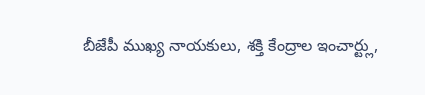బీజేపీ ముఖ్య నాయకులు, శక్తి కేంద్రాల ఇంచార్ట్లు,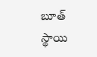బూత్ స్థాయి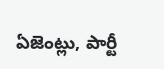ఏజెంట్లు, పార్టీ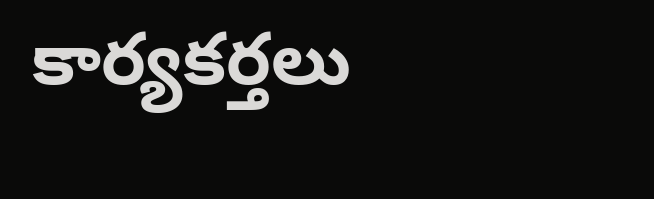కార్యకర్తలు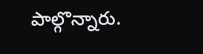పాల్గొన్నారు.